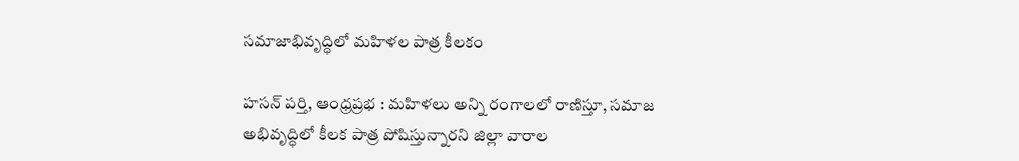సమాజాభివృద్ధిలో మహిళల పాత్ర కీలకం

హసన్ పర్తి, ఆంధ్రప్రభ : మహిళలు అన్ని రంగాలలో రాణిస్తూ, సమాజ అభివృద్ధిలో కీలక పాత్ర పోషిస్తున్నారని జిల్లా వారాల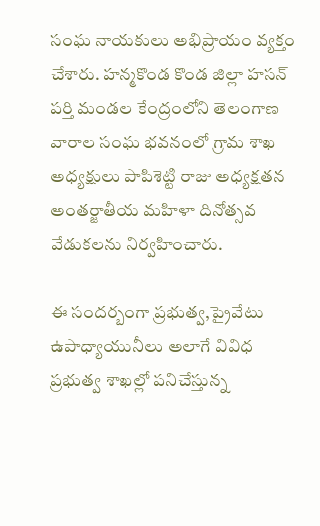సంఘ నాయకులు అభిప్రాయం వ్యక్తం చేశారు. హన్మకొండ కొండ జిల్లా హసన్ పర్తి మండల కేంద్రంలోని తెలంగాణ వారాల సంఘ భవనంలో గ్రామ శాఖ అధ్యక్షులు పాపిశెట్టి రాజు అధ్యక్షతన అంతర్జాతీయ మహిళా దినోత్సవ వేడుకలను నిర్వహించారు.

ఈ సందర్బంగా ప్రభుత్వ,ప్రైవేటు ఉపాధ్యాయునీలు అలాగే వివిధ ప్రభుత్వ శాఖల్లో పనిచేస్తున్న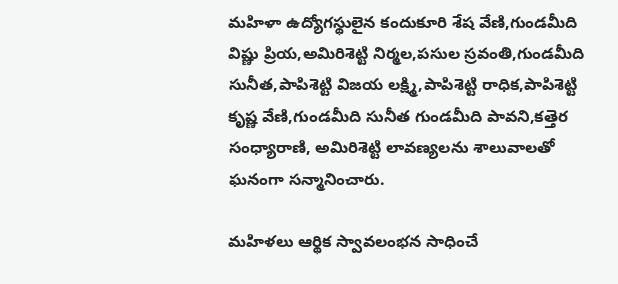మహిళా ఉద్యోగస్థులైన కందుకూరి శేష వేణి,గుండమీది విష్ణు ప్రియ,అమిరిశెట్టి నిర్మల,పసుల స్రవంతి,గుండమీది సునీత,పాపిశెట్టి విజయ లక్ష్మి,పాపిశెట్టి రాధిక,పాపిశెట్టి కృష్ణ వేణి,గుండమీది సునీత గుండమీది పావని,కత్తెర సంధ్యారాణి, అమిరిశెట్టి లావణ్యలను శాలువాలతో ఘనంగా సన్మానించారు.

మహిళలు ఆర్థిక స్వావలంభన సాధించే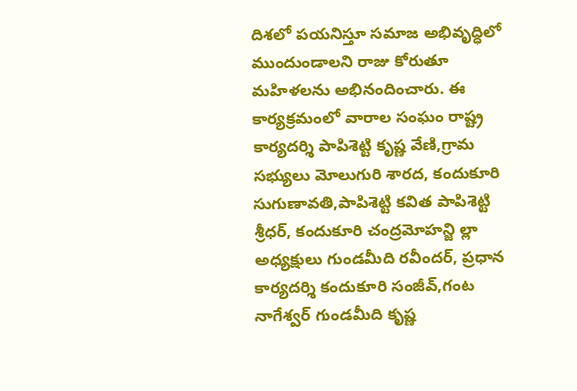దిశలో పయనిస్తూ సమాజ అభివృద్ధిలో ముందుండాలని రాజు కోరుతూ మహిళలను అభినందించారు. ఈ కార్యక్రమంలో వారాల సంఘం రాష్ట్ర కార్యదర్శి పాపిశెట్టి కృష్ణ వేణి,గ్రామ సభ్యులు మోలుగురి శారద, కందుకూరి సుగుణావతి,పాపిశెట్టి కవిత పాపిశెట్టి శ్రీధర్, కందుకూరి చంద్రమోహన్జి ల్లా అధ్యక్షులు గుండమీది రవీందర్, ప్రధాన కార్యదర్శి కందుకూరి సంజీవ్,గంట నాగేశ్వర్ గుండమీది కృష్ణ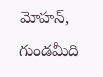మోహన్, గుండమీది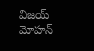విజయ్ మోహన్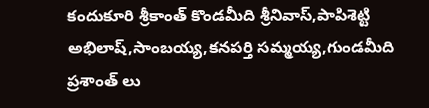కందుకూరి శ్రీకాంత్ కొండమీది శ్రీనివాస్,పాపిశెట్టి అభిలాష్,సాంబయ్య,కనపర్తి సమ్మయ్య,గుండమీది ప్రశాంత్ లు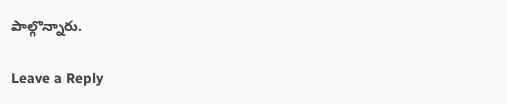పాల్గొన్నారు.

Leave a Reply